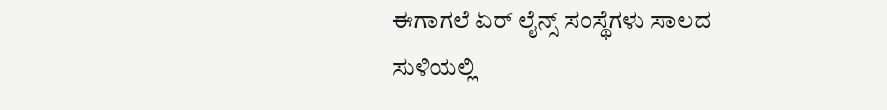ಈಗಾಗಲೆ ಏರ್ ಲೈನ್ಸ್ ಸಂಸ್ಥೆಗಳು ಸಾಲದ ಸುಳಿಯಲ್ಲಿ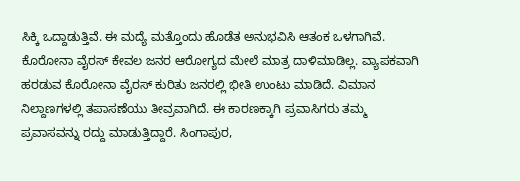ಸಿಕ್ಕಿ ಒದ್ದಾಡುತ್ತಿವೆ. ಈ ಮದ್ಯೆ ಮತ್ತೊಂದು ಹೊಡೆತ ಅನುಭವಿಸಿ ಆತಂಕ ಒಳಗಾಗಿವೆ. ಕೊರೋನಾ ವೈರಸ್ ಕೇವಲ ಜನರ ಆರೋಗ್ಯದ ಮೇಲೆ ಮಾತ್ರ ದಾಳಿಮಾಡಿಲ್ಲ. ವ್ಯಾಪಕವಾಗಿ ಹರಡುವ ಕೊರೋನಾ ವೈರಸ್ ಕುರಿತು ಜನರಲ್ಲಿ ಭೀತಿ ಉಂಟು ಮಾಡಿದೆ. ವಿಮಾನ ನಿಲ್ದಾಣಗಳಲ್ಲಿ ತಪಾಸಣೆಯು ತೀವ್ರವಾಗಿದೆ. ಈ ಕಾರಣಕ್ಕಾಗಿ ಪ್ರವಾಸಿಗರು ತಮ್ಮ ಪ್ರವಾಸವನ್ನು ರದ್ದು ಮಾಡುತ್ತಿದ್ದಾರೆ. ಸಿಂಗಾಪುರ,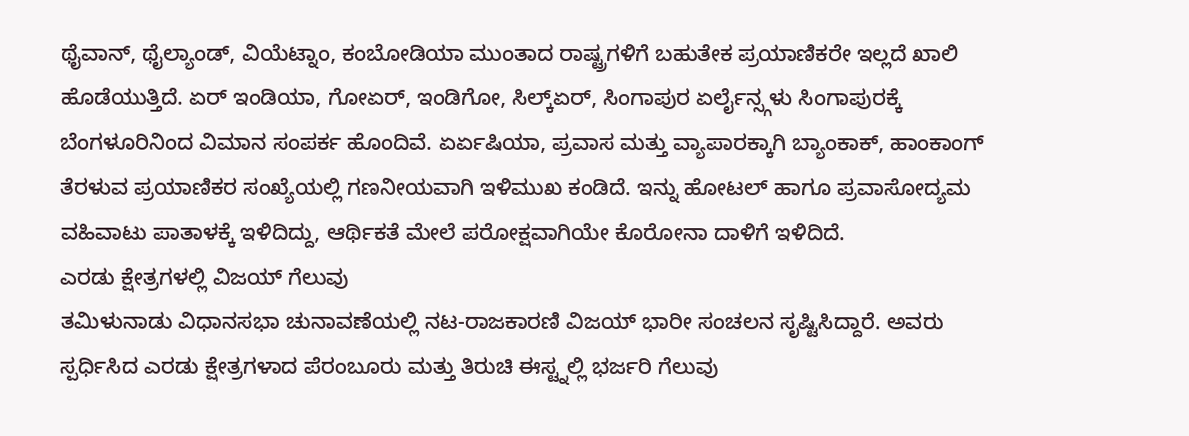ಥೈವಾನ್, ಥೈಲ್ಯಾಂಡ್, ವಿಯೆಟ್ನಾಂ, ಕಂಬೋಡಿಯಾ ಮುಂತಾದ ರಾಷ್ಟ್ರಗಳಿಗೆ ಬಹುತೇಕ ಪ್ರಯಾಣಿಕರೇ ಇಲ್ಲದೆ ಖಾಲಿ ಹೊಡೆಯುತ್ತಿದೆ. ಏರ್ ಇಂಡಿಯಾ, ಗೋಏರ್, ಇಂಡಿಗೋ, ಸಿಲ್ಕ್ಏರ್, ಸಿಂಗಾಪುರ ಏರ್ಲೈನ್ಸ್ಗಳು ಸಿಂಗಾಪುರಕ್ಕೆ ಬೆಂಗಳೂರಿನಿಂದ ವಿಮಾನ ಸಂಪರ್ಕ ಹೊಂದಿವೆ. ಏರ್ಏಷಿಯಾ, ಪ್ರವಾಸ ಮತ್ತು ವ್ಯಾಪಾರಕ್ಕಾಗಿ ಬ್ಯಾಂಕಾಕ್, ಹಾಂಕಾಂಗ್ ತೆರಳುವ ಪ್ರಯಾಣಿಕರ ಸಂಖ್ಯೆಯಲ್ಲಿ ಗಣನೀಯವಾಗಿ ಇಳಿಮುಖ ಕಂಡಿದೆ. ಇನ್ನು ಹೋಟಲ್ ಹಾಗೂ ಪ್ರವಾಸೋದ್ಯಮ ವಹಿವಾಟು ಪಾತಾಳಕ್ಕೆ ಇಳಿದಿದ್ದು, ಆರ್ಥಿಕತೆ ಮೇಲೆ ಪರೋಕ್ಷವಾಗಿಯೇ ಕೊರೋನಾ ದಾಳಿಗೆ ಇಳಿದಿದೆ.
ಎರಡು ಕ್ಷೇತ್ರಗಳಲ್ಲಿ ವಿಜಯ್ ಗೆಲುವು
ತಮಿಳುನಾಡು ವಿಧಾನಸಭಾ ಚುನಾವಣೆಯಲ್ಲಿ ನಟ-ರಾಜಕಾರಣಿ ವಿಜಯ್ ಭಾರೀ ಸಂಚಲನ ಸೃಷ್ಟಿಸಿದ್ದಾರೆ. ಅವರು ಸ್ಪರ್ಧಿಸಿದ ಎರಡು ಕ್ಷೇತ್ರಗಳಾದ ಪೆರಂಬೂರು ಮತ್ತು ತಿರುಚಿ ಈಸ್ಟ್ನಲ್ಲಿ ಭರ್ಜರಿ ಗೆಲುವು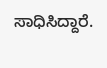ಸಾಧಿಸಿದ್ದಾರೆ.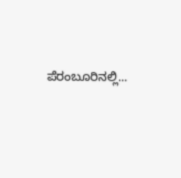ಪೆರಂಬೂರಿನಲ್ಲಿ...